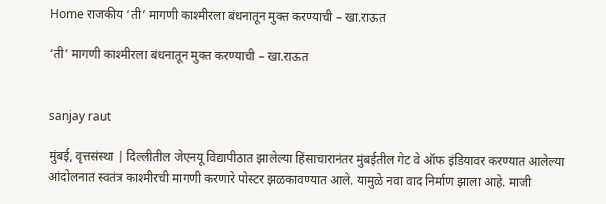Home राजकीय ‘ती’ मागणी काश्मीरला बंधनातून मुक्त करण्याची – खा.राऊत

‘ती’ मागणी काश्मीरला बंधनातून मुक्त करण्याची – खा.राऊत


sanjay raut

मुंबई, वृत्तसंस्था | दिल्लीतील जेएनयू विद्यापीठात झालेल्या हिंसाचारानंतर मुंबईतील गेट वे ऑफ इंडियावर करण्यात आलेल्या आंदोलनात स्वतंत्र काश्मीरची मागणी करणारे पोस्टर झळकावण्यात आले. यामुळे नवा वाद निर्माण झाला आहे. माजी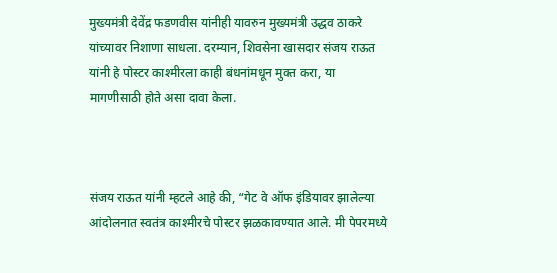मुख्यमंत्री देवेंद्र फडणवीस यांनीही यावरुन मुख्यमंत्री उद्धव ठाकरे यांच्यावर निशाणा साधला. दरम्यान, शिवसेना खासदार संजय राऊत यांनी हे पोस्टर काश्मीरला काही बंधनांमधून मुक्त करा, या मागणीसाठी होते असा दावा केला.



संजय राऊत यांनी म्हटले आहे की, “गेट वे ऑफ इंडियावर झालेल्या आंदोलनात स्वतंत्र काश्मीरचे पोस्टर झळकावण्यात आले. मी पेपरमध्ये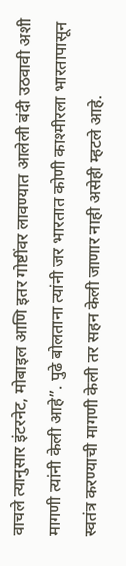वाचले त्यानुसार इंटरनेट, मोबाइल आणि इतर गोष्टींवर लावण्यात आलेली बंदी उठवावी अशी मागणी त्यांनी केली आहे”. पुढे बोलताना त्यांनी जर भारतात कोणी काश्मीरला भारतापासून स्वतंत्र करण्याची मागणी केली तर सहन केली जाणार नाही असेही म्हटले आहे.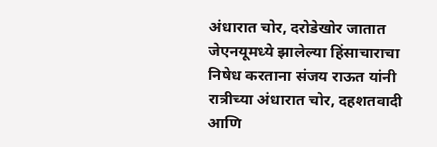अंधारात चोर, दरोडेखोर जातात
जेएनयूमध्ये झालेल्या हिंसाचाराचा निषेध करताना संजय राऊत यांनी रात्रीच्या अंधारात चोर, दहशतवादी आणि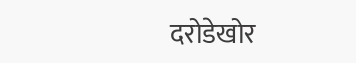दरोडेखोर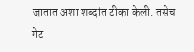जातात अशा शब्दांत टीका केली. तसेच गेट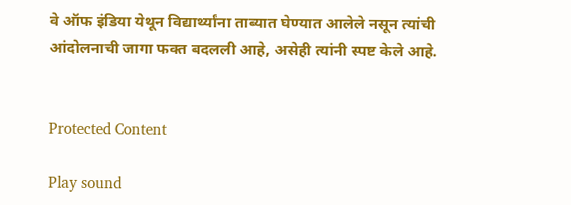वे ऑफ इंडिया येथून विद्यार्थ्यांना ताब्यात घेण्यात आलेले नसून त्यांची आंदोलनाची जागा फक्त बदलली आहे, असेही त्यांनी स्पष्ट केले आहे.


Protected Content

Play sound